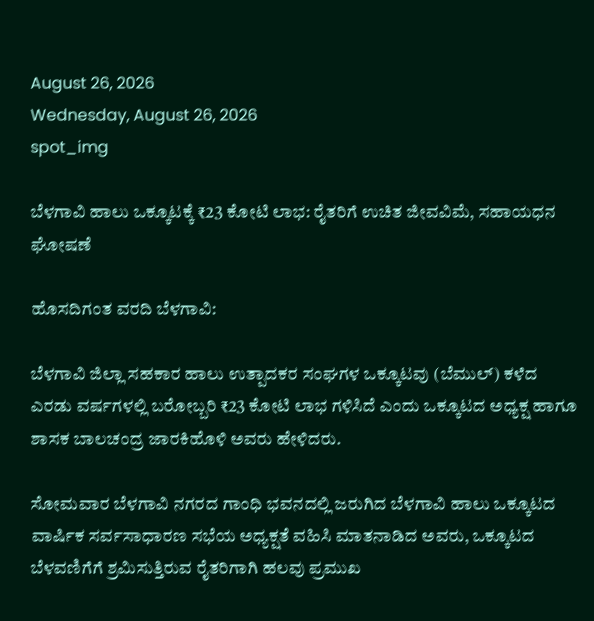August 26, 2026
Wednesday, August 26, 2026
spot_img

ಬೆಳಗಾವಿ ಹಾಲು ಒಕ್ಕೂಟಕ್ಕೆ ₹23 ಕೋಟಿ ಲಾಭ: ರೈತರಿಗೆ ಉಚಿತ ಜೀವವಿಮೆ, ಸಹಾಯಧನ ಘೋಷಣೆ

ಹೊಸದಿಗಂತ ವರದಿ ಬೆಳಗಾವಿ:

ಬೆಳಗಾವಿ ಜಿಲ್ಲಾ ಸಹಕಾರ ಹಾಲು ಉತ್ಪಾದಕರ ಸಂಘಗಳ ಒಕ್ಕೂಟವು (ಬೆಮುಲ್) ಕಳೆದ ಎರಡು ವರ್ಷಗಳಲ್ಲಿ ಬರೋಬ್ಬರಿ ₹23 ಕೋಟಿ ಲಾಭ ಗಳಿಸಿದೆ ಎಂದು ಒಕ್ಕೂಟದ ಅಧ್ಯಕ್ಷ ಹಾಗೂ ಶಾಸಕ ಬಾಲಚಂದ್ರ ಜಾರಕಿಹೊಳಿ ಅವರು ಹೇಳಿದರು.

ಸೋಮವಾರ ಬೆಳಗಾವಿ ನಗರದ ಗಾಂಧಿ ಭವನದಲ್ಲಿ ಜರುಗಿದ ಬೆಳಗಾವಿ ಹಾಲು ಒಕ್ಕೂಟದ ವಾರ್ಷಿಕ ಸರ್ವಸಾಧಾರಣ ಸಭೆಯ ಅಧ್ಯಕ್ಷತೆ ವಹಿಸಿ ಮಾತನಾಡಿದ ಅವರು, ಒಕ್ಕೂಟದ ಬೆಳವಣಿಗೆಗೆ ಶ್ರಮಿಸುತ್ತಿರುವ ರೈತರಿಗಾಗಿ ಹಲವು ಪ್ರಮುಖ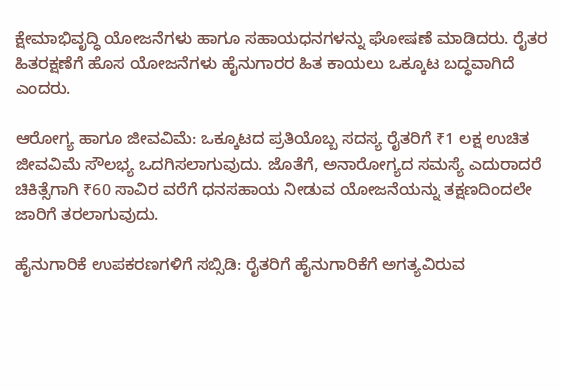ಕ್ಷೇಮಾಭಿವೃದ್ಧಿ ಯೋಜನೆಗಳು ಹಾಗೂ ಸಹಾಯಧನಗಳನ್ನು ಘೋಷಣೆ ಮಾಡಿದರು. ರೈತರ ಹಿತರಕ್ಷಣೆಗೆ ಹೊಸ ಯೋಜನೆಗಳು ಹೈನುಗಾರರ ಹಿತ ಕಾಯಲು ಒಕ್ಕೂಟ ಬದ್ಧವಾಗಿದೆ ಎಂದರು.

ಆರೋಗ್ಯ ಹಾಗೂ ಜೀವವಿಮೆ: ಒಕ್ಕೂಟದ ಪ್ರತಿಯೊಬ್ಬ ಸದಸ್ಯ ರೈತರಿಗೆ ₹1 ಲಕ್ಷ ಉಚಿತ ಜೀವವಿಮೆ ಸೌಲಭ್ಯ ಒದಗಿಸಲಾಗುವುದು. ಜೊತೆಗೆ, ಅನಾರೋಗ್ಯದ ಸಮಸ್ಯೆ ಎದುರಾದರೆ ಚಿಕಿತ್ಸೆಗಾಗಿ ₹60 ಸಾವಿರ ವರೆಗೆ ಧನಸಹಾಯ ನೀಡುವ ಯೋಜನೆಯನ್ನು ತಕ್ಷಣದಿಂದಲೇ ಜಾರಿಗೆ ತರಲಾಗುವುದು.

ಹೈನುಗಾರಿಕೆ ಉಪಕರಣಗಳಿಗೆ ಸಬ್ಸಿಡಿ: ರೈತರಿಗೆ ಹೈನುಗಾರಿಕೆಗೆ ಅಗತ್ಯವಿರುವ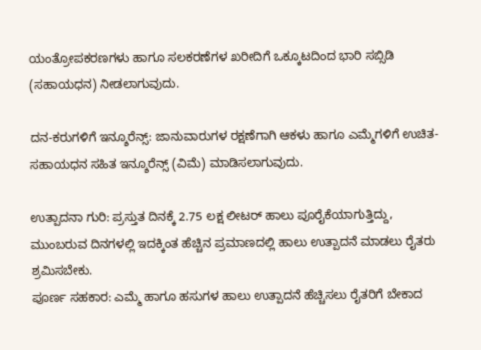ಯಂತ್ರೋಪಕರಣಗಳು ಹಾಗೂ ಸಲಕರಣೆಗಳ ಖರೀದಿಗೆ ಒಕ್ಕೂಟದಿಂದ ಭಾರಿ ಸಬ್ಸಿಡಿ (ಸಹಾಯಧನ) ನೀಡಲಾಗುವುದು.

ದನ-ಕರುಗಳಿಗೆ ಇನ್ಶೂರೆನ್ಸ್: ಜಾನುವಾರುಗಳ ರಕ್ಷಣೆಗಾಗಿ ಆಕಳು ಹಾಗೂ ಎಮ್ಮೆಗಳಿಗೆ ಉಚಿತ-ಸಹಾಯಧನ ಸಹಿತ ಇನ್ಶೂರೆನ್ಸ್ (ವಿಮೆ) ಮಾಡಿಸಲಾಗುವುದು.

ಉತ್ಪಾದನಾ ಗುರಿ: ಪ್ರಸ್ತುತ ದಿನಕ್ಕೆ 2.75 ಲಕ್ಷ ಲೀಟರ್ ಹಾಲು ಪೂರೈಕೆಯಾಗುತ್ತಿದ್ದು, ಮುಂಬರುವ ದಿನಗಳಲ್ಲಿ ಇದಕ್ಕಿಂತ ಹೆಚ್ಚಿನ ಪ್ರಮಾಣದಲ್ಲಿ ಹಾಲು ಉತ್ಪಾದನೆ ಮಾಡಲು ರೈತರು ಶ್ರಮಿಸಬೇಕು.
ಪೂರ್ಣ ಸಹಕಾರ: ಎಮ್ಮೆ ಹಾಗೂ ಹಸುಗಳ ಹಾಲು ಉತ್ಪಾದನೆ ಹೆಚ್ಚಿಸಲು ರೈತರಿಗೆ ಬೇಕಾದ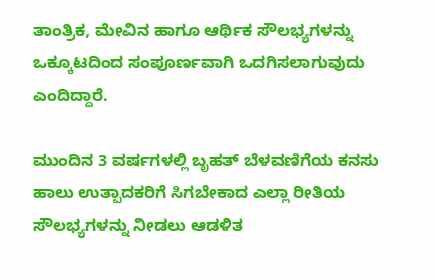ತಾಂತ್ರಿಕ, ಮೇವಿನ ಹಾಗೂ ಆರ್ಥಿಕ ಸೌಲಭ್ಯಗಳನ್ನು ಒಕ್ಕೂಟದಿಂದ ಸಂಪೂರ್ಣವಾಗಿ ಒದಗಿಸಲಾಗುವುದು ಎಂದಿದ್ದಾರೆ.

ಮುಂದಿನ 3 ವರ್ಷಗಳಲ್ಲಿ ಬೃಹತ್ ಬೆಳವಣಿಗೆಯ ಕನಸು
ಹಾಲು ಉತ್ಪಾದಕರಿಗೆ ಸಿಗಬೇಕಾದ ಎಲ್ಲಾ ರೀತಿಯ ಸೌಲಭ್ಯಗಳನ್ನು ನೀಡಲು ಆಡಳಿತ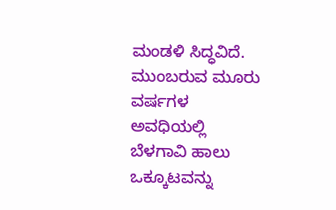ಮಂಡಳಿ ಸಿದ್ಧವಿದೆ. ಮುಂಬರುವ ಮೂರು ವರ್ಷಗಳ ಅವಧಿಯಲ್ಲಿ ಬೆಳಗಾವಿ ಹಾಲು ಒಕ್ಕೂಟವನ್ನು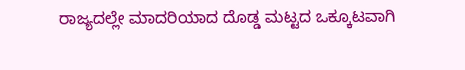ರಾಜ್ಯದಲ್ಲೇ ಮಾದರಿಯಾದ ದೊಡ್ಡ ಮಟ್ಟದ ಒಕ್ಕೂಟವಾಗಿ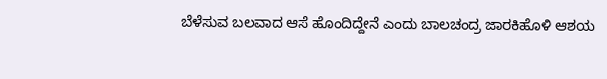ಬೆಳೆಸುವ ಬಲವಾದ ಆಸೆ ಹೊಂದಿದ್ದೇನೆ ಎಂದು ಬಾಲಚಂದ್ರ ಜಾರಕಿಹೊಳಿ ಆಶಯ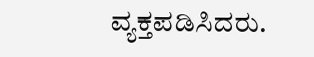ವ್ಯಕ್ತಪಡಿಸಿದರು.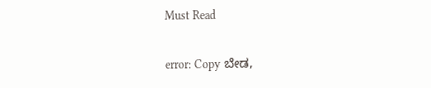Must Read

error: Copy ಬೇಡ,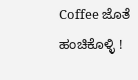Coffee ಜೊತೆ ಹಂಚಿಕೊಳ್ಳಿ !